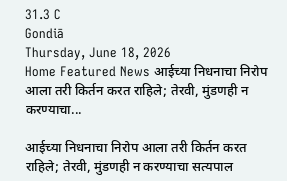31.3 C
Gondiā
Thursday, June 18, 2026
Home Featured News आईच्या निधनाचा निरोप आला तरी किर्तन करत राहिले; तेरवी, मुंडणही न करण्याचा...

आईच्या निधनाचा निरोप आला तरी किर्तन करत राहिले; तेरवी, मुंडणही न करण्याचा सत्यपाल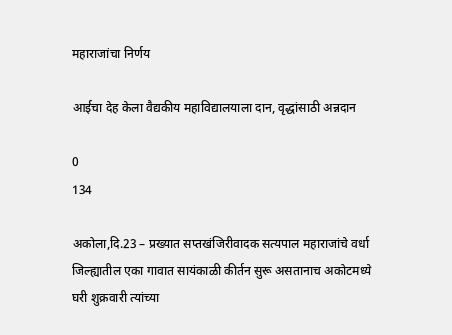महाराजांचा निर्णय

आईचा देह केला वैद्यकीय महाविद्यालयाला दान, वृद्धांसाठी अन्नदान

0
134

अकोला,दि.23 – प्रख्यात सप्तखंजिरीवादक सत्यपाल महाराजांचे वर्धा जिल्ह्यातील एका गावात सायंकाळी कीर्तन सुरू असतानाच अकोटमध्ये घरी शुक्रवारी त्यांच्या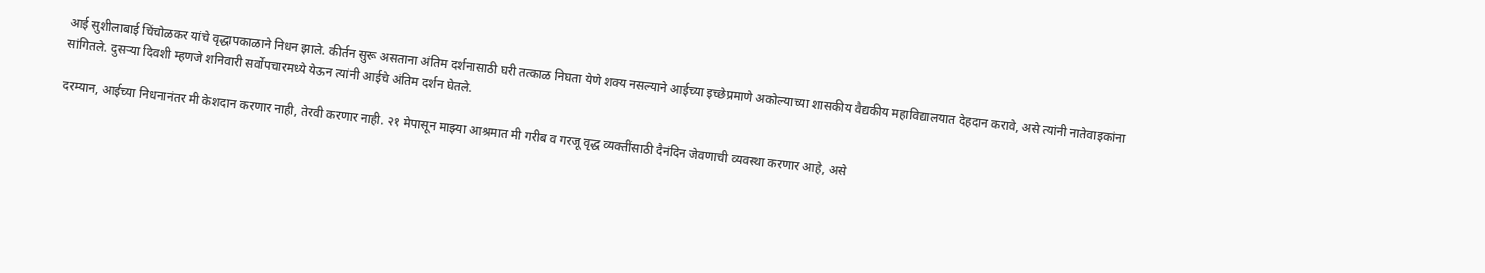आई सुशीलाबाई चिंचोळकर यांचे वृद्धापकाळाने निधन झाले. कीर्तन सुरू असताना अंतिम दर्शनासाठी घरी तत्काळ निघता येणे शक्य नसल्याने आईच्या इच्छेप्रमाणे अकोल्याच्या शासकीय वैद्यकीय महाविद्यालयात देहदान करावे, असे त्यांनी नातेवाइकांना सांगितले. दुसऱ्या दिवशी म्हणजे शनिवारी सर्वोपचारमध्ये येऊन त्यांनी आईचे अंतिम दर्शन घेतले.

दरम्यान, आईच्या निधनानंतर मी केशदान करणार नाही, तेरवी करणार नाही. २१ मेपासून माझ्या आश्रमात मी गरीब व गरजू वृद्ध व्यक्तींसाठी दैनंदिन जे‌वणाची व्यवस्था करणार आहे, असे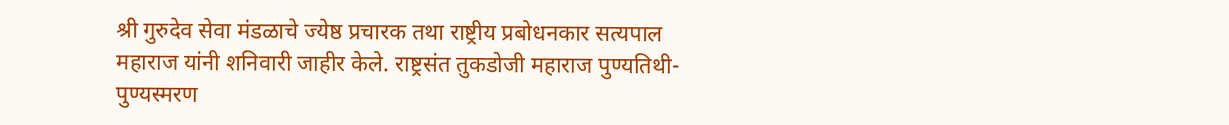श्री गुरुदेव सेवा मंडळाचे ज्येष्ठ प्रचारक तथा राष्ट्रीय प्रबोधनकार सत्यपाल महाराज यांनी शनिवारी जाहीर केले. राष्ट्रसंत तुकडोजी महाराज पुण्यतिथी-पुण्यस्मरण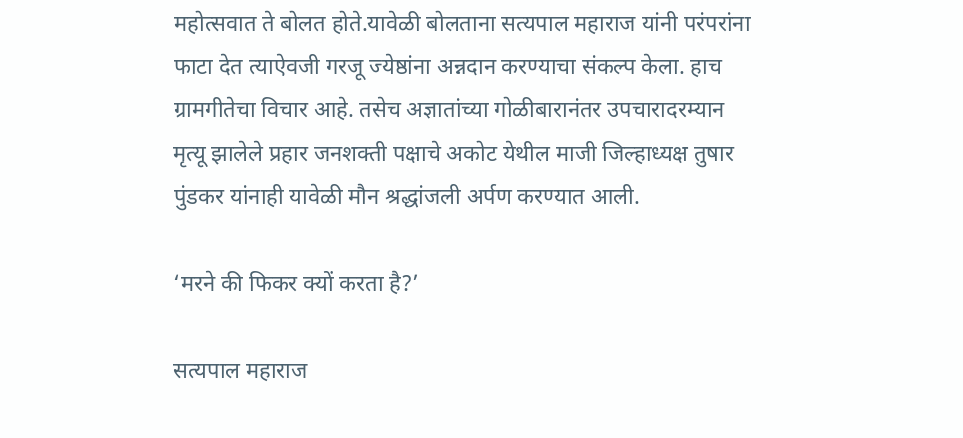महोत्सवात ते बोलत होते.यावेळी बोलताना सत्यपाल महाराज यांनी परंपरांना फाटा देत त्याऐवजी गरजू ज्येष्ठांना अन्नदान करण्याचा संकल्प केला. हाच ग्रामगीतेचा विचार आहे. तसेच अज्ञातांच्या गोळीबारानंतर उपचारादरम्यान मृत्यू झालेले प्रहार जनशक्ती पक्षाचे अकोट येथील माजी जिल्हाध्यक्ष तुषार पुंडकर यांनाही यावेळी मौन श्रद्धांजली अर्पण करण्यात आली.

‘मरने की फिकर क्यों करता है?’

सत्यपाल महाराज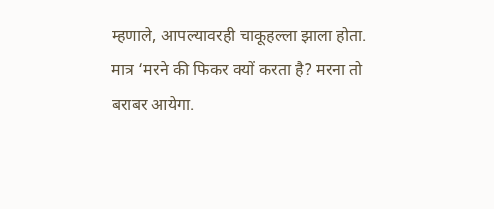म्हणाले, आपल्यावरही चाकूहल्ला झाला होता. मात्र ‘मरने की फिकर क्यों करता है? मरना तो बराबर आयेगा.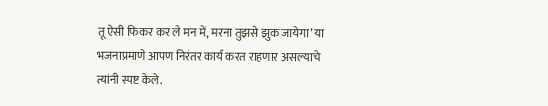तू ऐसी फिकर कर ले मन में, मरना तुझसे झुक जायेगा’ या भजनाप्रमाणे आपण निरंतर कार्य करत राहणार असल्याचे त्यांनी स्पष्ट केले.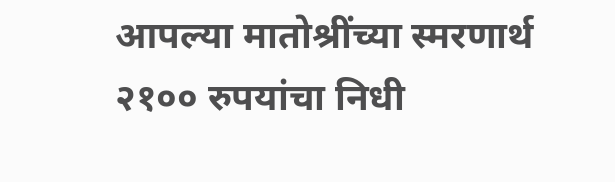आपल्या मातोश्रींच्या स्मरणार्थ २१०० रुपयांचा निधी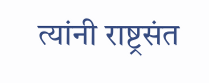त्यांनी राष्ट्रसंत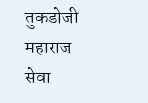तुकडोजी महाराज सेवा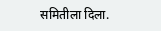समितीला दिला.